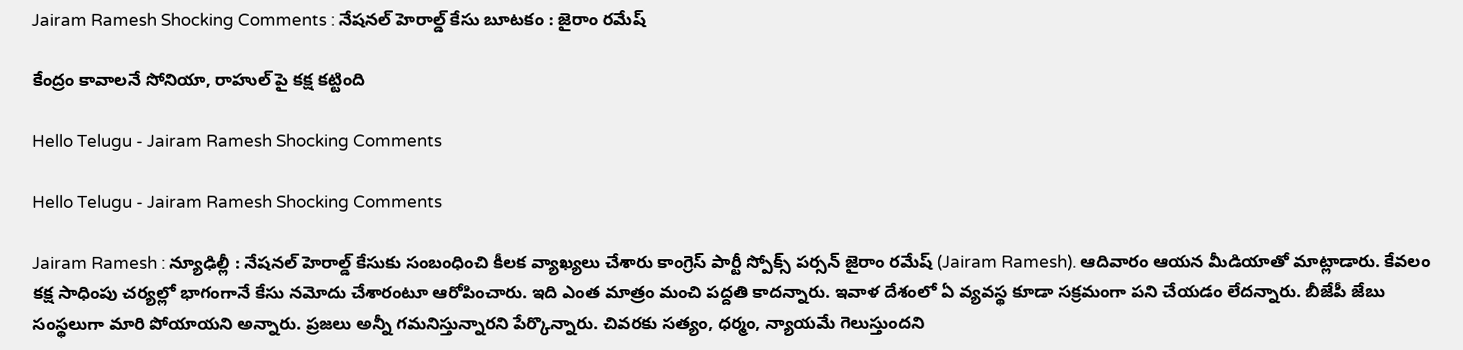Jairam Ramesh Shocking Comments : నేష‌న‌ల్ హెరాల్డ్ కేసు బూట‌కం : జైరాం ర‌మేష్

కేంద్రం కావాల‌నే సోనియా, రాహుల్ పై క‌క్ష క‌ట్టింది

Hello Telugu - Jairam Ramesh Shocking Comments

Hello Telugu - Jairam Ramesh Shocking Comments

Jairam Ramesh : న్యూఢిల్లీ : నేష‌న‌ల్ హెరాల్డ్ కేసుకు సంబంధించి కీల‌క వ్యాఖ్య‌లు చేశారు కాంగ్రెస్ పార్టీ స్పోక్స్ ప‌ర్స‌న్ జైరాం ర‌మేష్‌ (Jairam Ramesh). ఆదివారం ఆయ‌న మీడియాతో మాట్లాడారు. కేవ‌లం క‌క్ష సాధింపు చ‌ర్య‌ల్లో భాగంగానే కేసు న‌మోదు చేశారంటూ ఆరోపించారు. ఇది ఎంత మాత్రం మంచి ప‌ద్ద‌తి కాద‌న్నారు. ఇవాళ దేశంలో ఏ వ్య‌వ‌స్థ కూడా స‌క్ర‌మంగా ప‌ని చేయ‌డం లేద‌న్నారు. బీజేపీ జేబు సంస్థ‌లుగా మారి పోయాయ‌ని అన్నారు. ప్ర‌జ‌లు అన్నీ గ‌మ‌నిస్తున్నార‌ని పేర్కొన్నారు. చివ‌ర‌కు స‌త్యం, ధ‌ర్మం, న్యాయమే గెలుస్తుంద‌ని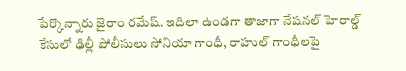పేర్కొన్నారు జైరాం ర‌మేష్‌. ఇదిలా ఉండ‌గా తాజాగా నేషనల్ హెరాల్డ్ కేసులో ఢిల్లీ పోలీసులు సోనియా గాంధీ, రాహుల్ గాంధీలపై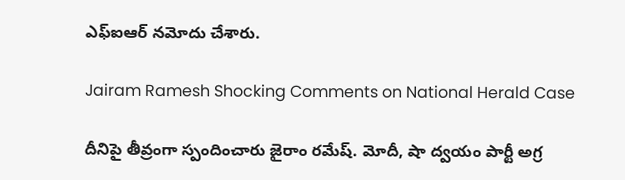ఎఫ్ఐఆర్ నమోదు చేశారు.

Jairam Ramesh Shocking Comments on National Herald Case

దీనిపై తీవ్రంగా స్పందించారు జైరాం ర‌మేష్‌. మోదీ, షా ద్వ‌యం పార్టీ అగ్ర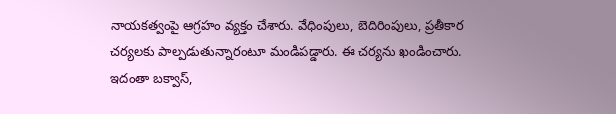నాయ‌క‌త్వంపై ఆగ్ర‌హం వ్య‌క్తం చేశారు. వేధింపులు, బెదిరింపులు, ప్రతీకార చర్యలకు పాల్పడుతున్నారంటూ మండిప‌డ్డారు. ఈ చర్యను ఖండించారు. ఇదంతా బ‌క్వాస్,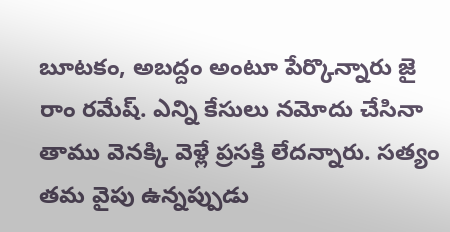బూట‌కం, అబ‌ద్దం అంటూ పేర్కొన్నారు జై రాం ర‌మేష్‌. ఎన్ని కేసులు న‌మోదు చేసినా తాము వెన‌క్కి వెళ్లే ప్ర‌స‌క్తి లేద‌న్నారు. స‌త్యం త‌మ వైపు ఉన్న‌ప్పుడు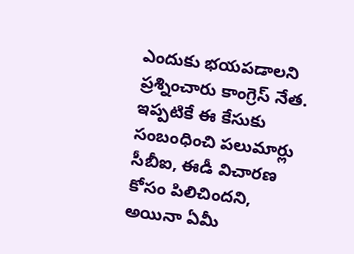ఎందుకు భ‌య‌ప‌డాల‌ని ప్రశ్నించారు కాంగ్రెస్ నేత‌. ఇప్ప‌టికే ఈ కేసుకు సంబంధించి ప‌లుమార్లు సీబీఐ, ఈడీ విచార‌ణ కోసం పిలిచింద‌ని, అయినా ఏమీ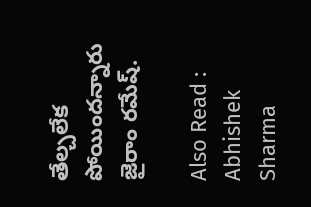తేల్చ‌లేక పోయింద‌న్నారు జైరాం ర‌మేష్‌.

Also Read : Abhishek Sharma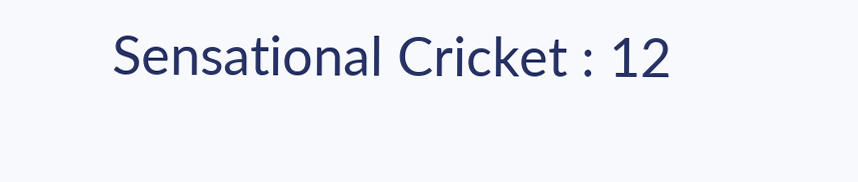Sensational Cricket : 12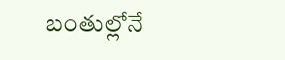బంతుల్లోనే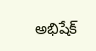అభిషేక్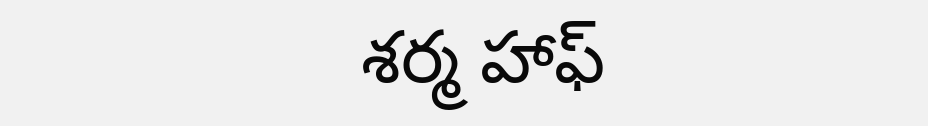శ‌ర్మ హాఫ్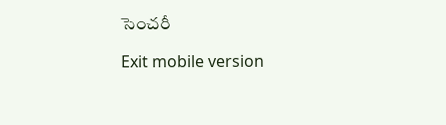సెంచ‌రీ

Exit mobile version